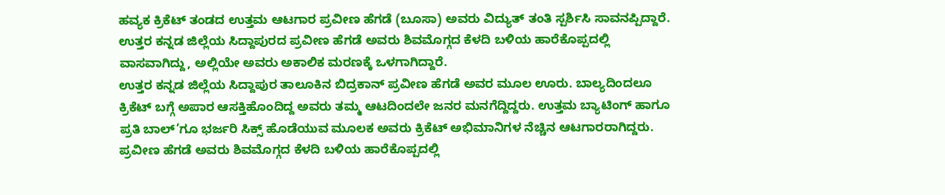ಹವ್ಯಕ ಕ್ರಿಕೆಟ್ ತಂಡದ ಉತ್ತಮ ಆಟಗಾರ ಪ್ರವೀಣ ಹೆಗಡೆ (ಬೂಸಾ) ಅವರು ವಿದ್ಯುತ್ ತಂತಿ ಸ್ಪರ್ಶಿಸಿ ಸಾವನಪ್ಪಿದ್ದಾರೆ. ಉತ್ತರ ಕನ್ನಡ ಜಿಲ್ಲೆಯ ಸಿದ್ದಾಪುರದ ಪ್ರವೀಣ ಹೆಗಡೆ ಅವರು ಶಿವಮೊಗ್ಗದ ಕೆಳದಿ ಬಳಿಯ ಹಾರೆಕೊಪ್ಪದಲ್ಲಿ ವಾಸವಾಗಿದ್ದು, ಅಲ್ಲಿಯೇ ಅವರು ಅಕಾಲಿಕ ಮರಣಕ್ಕೆ ಒಳಗಾಗಿದ್ದಾರೆ.
ಉತ್ತರ ಕನ್ನಡ ಜಿಲ್ಲೆಯ ಸಿದ್ದಾಪುರ ತಾಲೂಕಿನ ಬಿದ್ರಕಾನ್ ಪ್ರವೀಣ ಹೆಗಡೆ ಅವರ ಮೂಲ ಊರು. ಬಾಲ್ಯದಿಂದಲೂ ಕ್ರಿಕೆಟ್ ಬಗ್ಗೆ ಅಪಾರ ಆಸಕ್ತಿಹೊಂದಿದ್ದ ಅವರು ತಮ್ಮ ಆಟದಿಂದಲೇ ಜನರ ಮನಗೆದ್ದಿದ್ದರು. ಉತ್ತಮ ಬ್ಯಾಟಿಂಗ್ ಹಾಗೂ ಪ್ರತಿ ಬಾಲ್’ಗೂ ಭರ್ಜರಿ ಸಿಕ್ಸ್ ಹೊಡೆಯುವ ಮೂಲಕ ಅವರು ಕ್ರಿಕೆಟ್ ಅಭಿಮಾನಿಗಳ ನೆಚ್ಚಿನ ಆಟಗಾರರಾಗಿದ್ದರು. ಪ್ರವೀಣ ಹೆಗಡೆ ಅವರು ಶಿವಮೊಗ್ಗದ ಕೆಳದಿ ಬಳಿಯ ಹಾರೆಕೊಪ್ಪದಲ್ಲಿ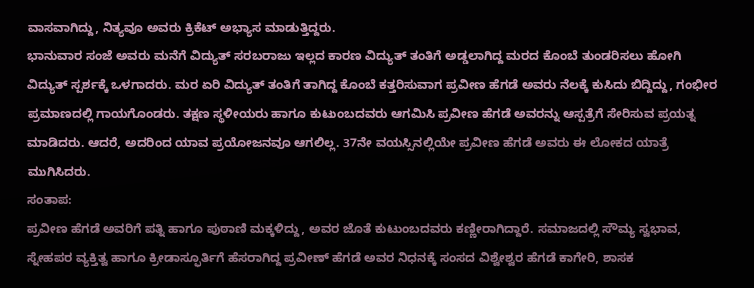ವಾಸವಾಗಿದ್ದು, ನಿತ್ಯವೂ ಅವರು ಕ್ರಿಕೆಟ್ ಅಭ್ಯಾಸ ಮಾಡುತ್ತಿದ್ದರು.
ಭಾನುವಾರ ಸಂಜೆ ಅವರು ಮನೆಗೆ ವಿದ್ಯುತ್ ಸರಬರಾಜು ಇಲ್ಲದ ಕಾರಣ ವಿದ್ಯುತ್ ತಂತಿಗೆ ಅಡ್ಡಲಾಗಿದ್ದ ಮರದ ಕೊಂಬೆ ತುಂಡರಿಸಲು ಹೋಗಿ ವಿದ್ಯುತ್ ಸ್ಪರ್ಶಕ್ಕೆ ಒಳಗಾದರು. ಮರ ಏರಿ ವಿದ್ಯುತ್ ತಂತಿಗೆ ತಾಗಿದ್ದ ಕೊಂಬೆ ಕತ್ತರಿಸುವಾಗ ಪ್ರವೀಣ ಹೆಗಡೆ ಅವರು ನೆಲಕ್ಕೆ ಕುಸಿದು ಬಿದ್ದಿದ್ದು, ಗಂಭೀರ ಪ್ರಮಾಣದಲ್ಲಿ ಗಾಯಗೊಂಡರು. ತಕ್ಷಣ ಸ್ಥಳೀಯರು ಹಾಗೂ ಕುಟುಂಬದವರು ಆಗಮಿಸಿ ಪ್ರವೀಣ ಹೆಗಡೆ ಅವರನ್ನು ಆಸ್ಪತ್ರೆಗೆ ಸೇರಿಸುವ ಪ್ರಯತ್ನ ಮಾಡಿದರು. ಆದರೆ, ಅದರಿಂದ ಯಾವ ಪ್ರಯೋಜನವೂ ಆಗಲಿಲ್ಲ. 37ನೇ ವಯಸ್ಸಿನಲ್ಲಿಯೇ ಪ್ರವೀಣ ಹೆಗಡೆ ಅವರು ಈ ಲೋಕದ ಯಾತ್ರೆ ಮುಗಿಸಿದರು.
ಸಂತಾಪ:
ಪ್ರವೀಣ ಹೆಗಡೆ ಅವರಿಗೆ ಪತ್ನಿ ಹಾಗೂ ಪುಠಾಣಿ ಮಕ್ಕಳಿದ್ದು, ಅವರ ಜೊತೆ ಕುಟುಂಬದವರು ಕಣ್ಣೀರಾಗಿದ್ದಾರೆ. ಸಮಾಜದಲ್ಲಿ ಸೌಮ್ಯ ಸ್ವಭಾವ, ಸ್ನೇಹಪರ ವ್ಯಕ್ತಿತ್ವ ಹಾಗೂ ಕ್ರೀಡಾಸ್ಫೂರ್ತಿಗೆ ಹೆಸರಾಗಿದ್ದ ಪ್ರವೀಣ್ ಹೆಗಡೆ ಅವರ ನಿಧನಕ್ಕೆ ಸಂಸದ ವಿಶ್ವೇಶ್ವರ ಹೆಗಡೆ ಕಾಗೇರಿ, ಶಾಸಕ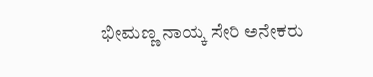ಭೀಮಣ್ಣ ನಾಯ್ಕ ಸೇರಿ ಅನೇಕರು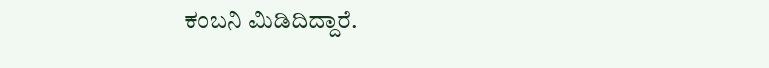ಕಂಬನಿ ಮಿಡಿದಿದ್ದಾರೆ.